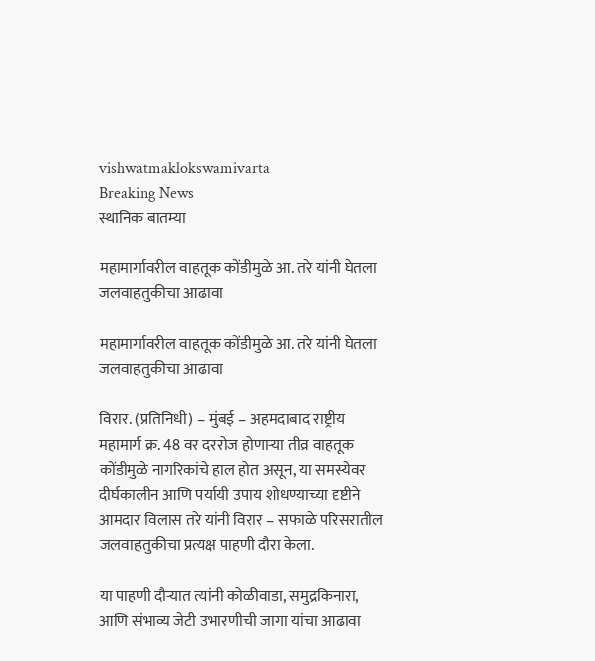vishwatmaklokswamivarta
Breaking News
स्थानिक बातम्या

महामार्गावरील वाहतूक कोंडीमुळे आ. तरे यांनी घेतला जलवाहतुकीचा आढावा

महामार्गावरील वाहतूक कोंडीमुळे आ. तरे यांनी घेतला जलवाहतुकीचा आढावा

विरार. (प्रतिनिधी) – मुंबई – अहमदाबाद राष्ट्रीय महामार्ग क्र. 48 वर दररोज होणाऱ्या तीव्र वाहतूक कोंडीमुळे नागरिकांचे हाल होत असून, या समस्येवर दीर्घकालीन आणि पर्यायी उपाय शोधण्याच्या दृष्टीने आमदार विलास तरे यांनी विरार – सफाळे परिसरातील जलवाहतुकीचा प्रत्यक्ष पाहणी दौरा केला.

या पाहणी दौऱ्यात त्यांनी कोळीवाडा, समुद्रकिनारा, आणि संभाव्य जेटी उभारणीची जागा यांचा आढावा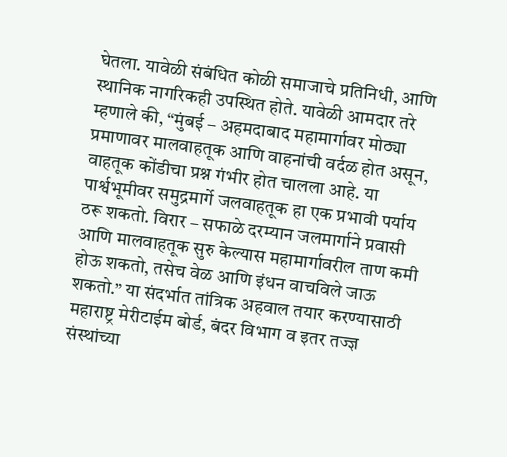घेतला. यावेळी संबंधित कोळी समाजाचे प्रतिनिधी, आणि स्थानिक नागरिकही उपस्थित होते. यावेळी आमदार तरे म्हणाले की, “मुंबई – अहमदाबाद महामार्गावर मोठ्या प्रमाणावर मालवाहतूक आणि वाहनांची वर्दळ होत असून, वाहतूक कोंडीचा प्रश्न गंभीर होत चालला आहे. या पार्श्वभूमीवर समुद्रमार्गे जलवाहतूक हा एक प्रभावी पर्याय ठरू शकतो. विरार – सफाळे दरम्यान जलमार्गाने प्रवासी आणि मालवाहतूक सुरु केल्यास महामार्गावरील ताण कमी होऊ शकतो, तसेच वेळ आणि इंधन वाचविले जाऊ शकतो.” या संदर्भात तांत्रिक अहवाल तयार करण्यासाठी महाराष्ट्र मेरीटाईम बोर्ड, बंदर विभाग व इतर तज्ज्ञ संस्थांच्या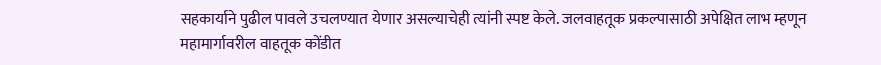सहकार्याने पुढील पावले उचलण्यात येणार असल्याचेही त्यांनी स्पष्ट केले. जलवाहतूक प्रकल्पासाठी अपेक्षित लाभ म्हणून महामार्गावरील वाहतूक कोंडीत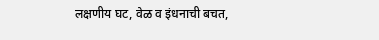लक्षणीय घट, वेळ व इंधनाची बचत,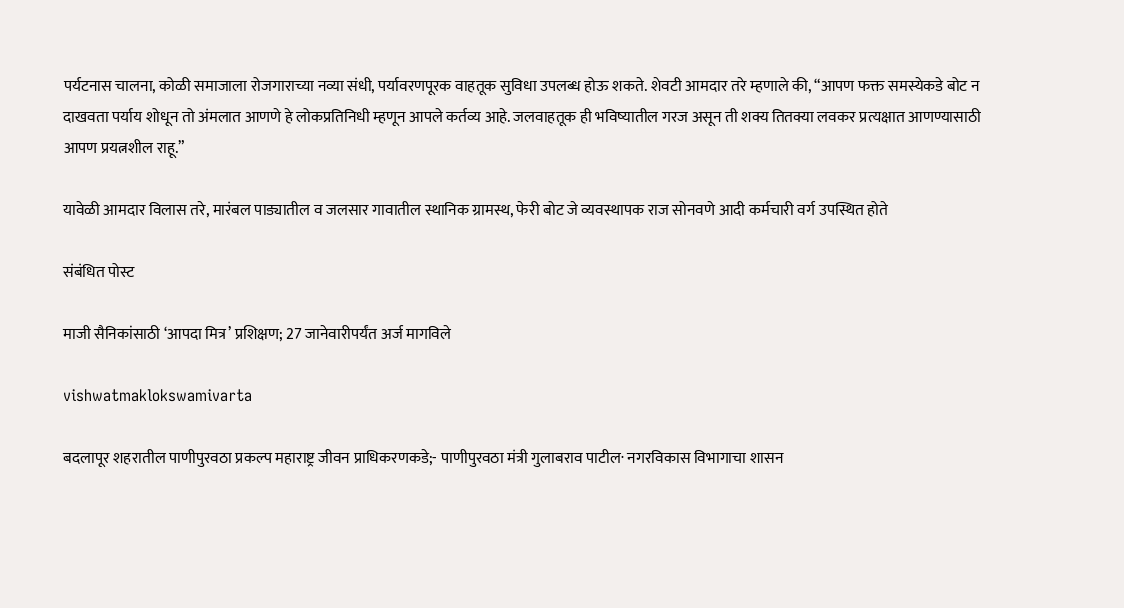पर्यटनास चालना, कोळी समाजाला रोजगाराच्या नव्या संधी, पर्यावरणपूरक वाहतूक सुविधा उपलब्ध होऊ शकते. शेवटी आमदार तरे म्हणाले की, “आपण फक्त समस्येकडे बोट न दाखवता पर्याय शोधून तो अंमलात आणणे हे लोकप्रतिनिधी म्हणून आपले कर्तव्य आहे. जलवाहतूक ही भविष्यातील गरज असून ती शक्य तितक्या लवकर प्रत्यक्षात आणण्यासाठी आपण प्रयत्नशील राहू.”

यावेळी आमदार विलास तरे, मारंबल पाड्यातील व जलसार गावातील स्थानिक ग्रामस्थ, फेरी बोट जे व्यवस्थापक राज सोनवणे आदी कर्मचारी वर्ग उपस्थित होते

संबंधित पोस्ट

माजी सैनिकांसाठी ‘आपदा मित्र’ प्रशिक्षण; 27 जानेवारीपर्यंत अर्ज मागविले

vishwatmaklokswamivarta

बदलापूर शहरातील पाणीपुरवठा प्रकल्प महाराष्ट्र जीवन प्राधिकरणकडे;- पाणीपुरवठा मंत्री गुलाबराव पाटील· नगरविकास विभागाचा शासन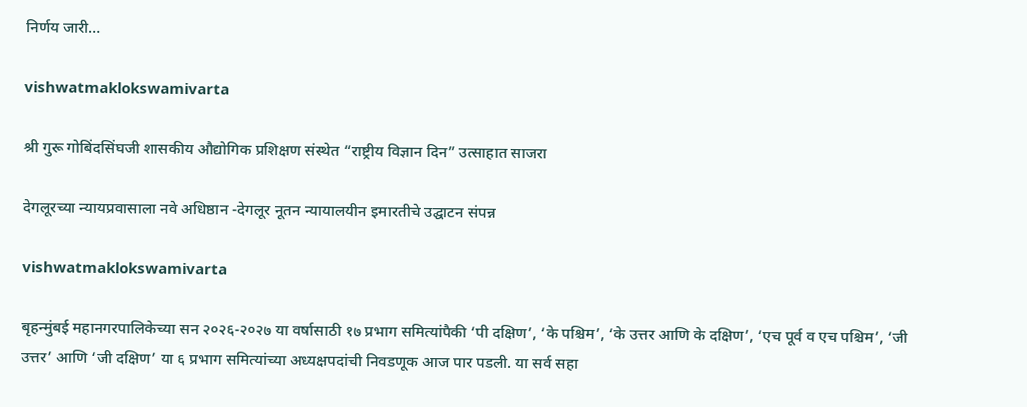निर्णय जारी…

vishwatmaklokswamivarta

श्री गुरू गोबिंदसिंघजी शासकीय औद्योगिक प्रशिक्षण संस्थेत “राष्ट्रीय विज्ञान दिन” उत्साहात साजरा

देगलूरच्या न्यायप्रवासाला नवे अधिष्ठान -देगलूर नूतन न्यायालयीन इमारतीचे उद्घाटन संपन्न

vishwatmaklokswamivarta

बृहन्मुंबई महानगरपालिकेच्या सन २०२६-२०२७ या वर्षासाठी १७ प्रभाग समित्यांपैकी ‘पी दक्षिण’, ‘के पश्चिम’, ‘के उत्तर आणि के दक्षिण’, ‘एच पूर्व व एच पश्चिम’, ‘जी उत्तर’ आणि ‘जी दक्षिण’ या ६ प्रभाग समित्यांच्या अध्यक्षपदांची निवडणूक आज पार पडली. या सर्व सहा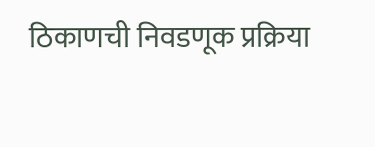ठिकाणची निवडणूक प्रक्रिया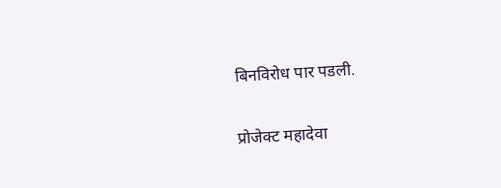बिनविरोध पार पडली.

प्रोजेक्ट महादेवा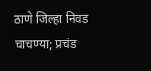ठाणे जिल्हा निवड चाचण्या; प्रचंड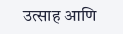उत्साह आणि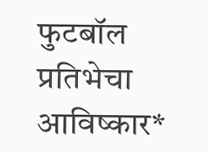फुटबॉल प्रतिभेचा आविष्कार*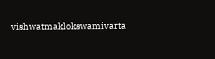vishwatmaklokswamivarta